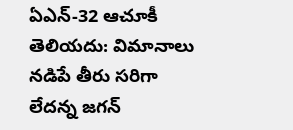ఏఎన్-32 ఆచూకీ తెలియదు: విమానాలు నడిపే తీరు సరిగా లేదన్న జగన్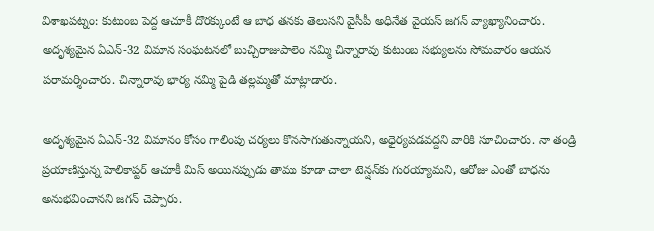విశాఖపట్నం: కుటుంబ పెద్ద ఆచూకీ దొరక్కుంటే ఆ బాధ తనకు తెలుసని వైసీపీ అధినేత వైయస్ జగన్ వ్యాఖ్యానించారు. అదృశ్యమైన ఏఎన్-32 విమాన సంఘటనలో బుచ్చిరాజుపాలెం నమ్మి చిన్నారావు కుటుంబ సభ్యులను సోమవారం ఆయన పరామర్శించారు. చిన్నారావు భార్య నమ్మి పైడి తల్లమ్మతో మాట్లాడారు.

అదృశ్యమైన ఏఎన్-32 విమానం కోసం గాలింపు చర్యలు కొనసాగుతున్నాయని, అధైర్యపడవద్దని వారికి సూచించారు. నా తండ్రి ప్రయాణిస్తున్న హెలికాప్టర్ ఆచూకీ మిస్ అయినప్పుడు తాము కూడా చాలా టెన్షన్‌కు గురయ్యామని, ఆరోజు ఎంతో బాధను అనుభవించానని జగన్ చెప్పారు.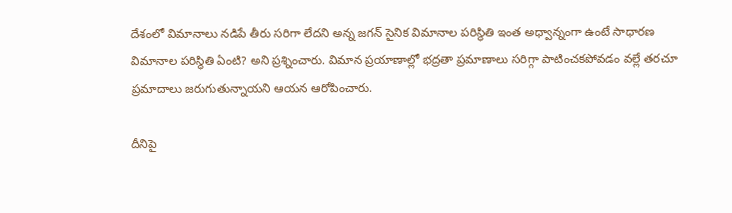దేశంలో విమానాలు నడిపే తీరు సరిగా లేదని అన్న జగన్ సైనిక విమానాల పరిస్థితి ఇంత అధ్వాన్నంగా ఉంటే సాధారణ విమానాల పరిస్థితి ఏంటి? అని ప్రశ్నించారు. విమాన ప్రయాణాల్లో భద్రతా ప్రమాణాలు సరిగ్గా పాటించకపోవడం వల్లే తరచూ ప్రమాదాలు జరుగుతున్నాయని ఆయన ఆరోపించారు.

దీనిపై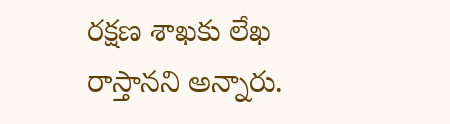రక్షణ శాఖకు లేఖ రాస్తానని అన్నారు.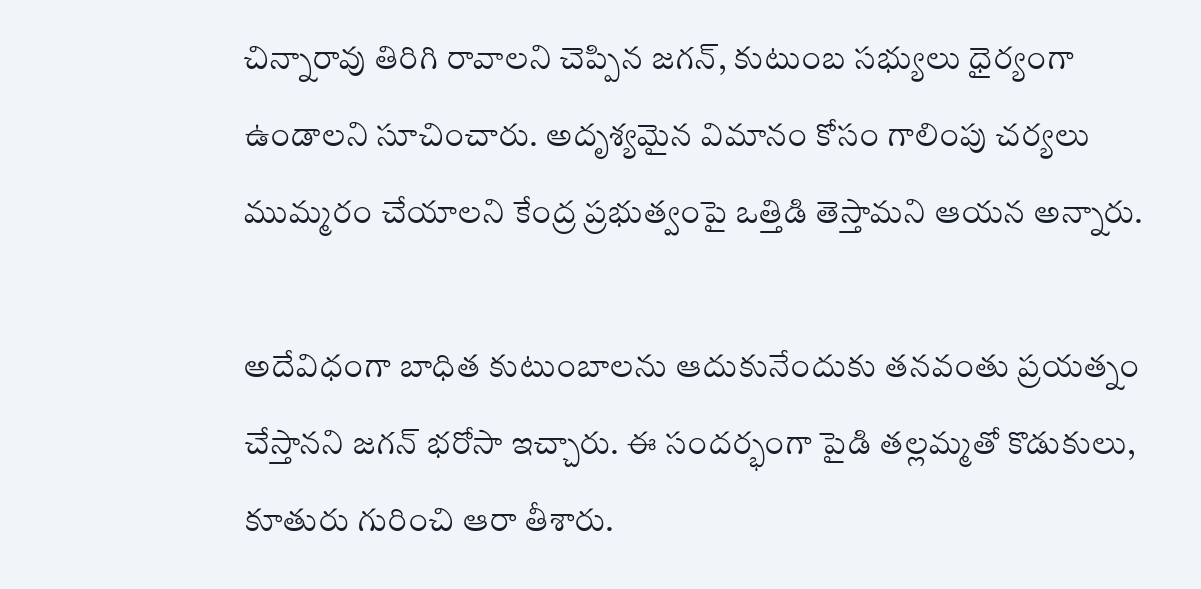చిన్నారావు తిరిగి రావాలని చెప్పిన జగన్, కుటుంబ సభ్యులు ధైర్యంగా ఉండాలని సూచించారు. అదృశ్యమైన విమానం కోసం గాలింపు చర్యలు ముమ్మరం చేయాలని కేంద్ర ప్రభుత్వంపై ఒత్తిడి తెస్తామని ఆయన అన్నారు.

అదేవిధంగా బాధిత కుటుంబాలను ఆదుకునేందుకు తనవంతు ప్రయత్నం చేస్తానని జగన్ భరోసా ఇచ్చారు. ఈ సందర్భంగా పైడి తల్లమ్మతో కొడుకులు, కూతురు గురించి ఆరా తీశారు.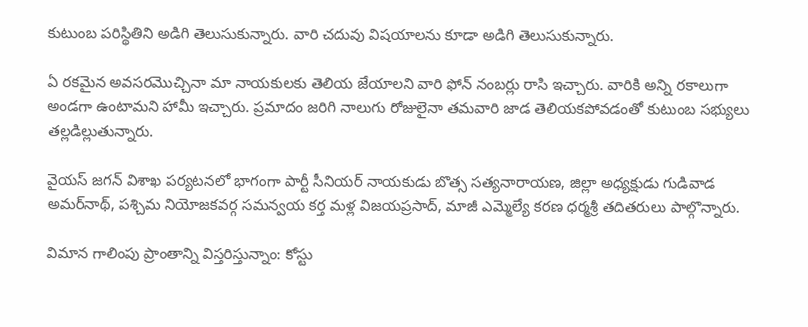కుటుంబ పరిస్థితిని అడిగి తెలుసుకున్నారు. వారి చదువు విషయాలను కూడా అడిగి తెలుసుకున్నారు.

ఏ రకమైన అవసరమొచ్చినా మా నాయకులకు తెలియ జేయాలని వారి ఫోన్‌ నంబర్లు రాసి ఇచ్చారు. వారికి అన్ని రకాలుగా అండగా ఉంటామని హామీ ఇచ్చారు. ప్రమాదం జరిగి నాలుగు రోజులైనా తమవారి జాడ తెలియకపోవడంతో కుటుంబ సభ్యులు తల్లడిల్లుతున్నారు.

వైయస్ జగన్ విశాఖ పర్యటనలో భాగంగా పార్టీ సీనియర్‌ నాయకుడు బొత్స సత్యనారాయణ, జిల్లా అధ్యక్షుడు గుడివాడ అమర్‌నాథ్, పశ్చిమ నియోజకవర్గ సమన్వయ కర్త మళ్ల విజయప్రసాద్, మాజీ ఎమ్మెల్యే కరణ ధర్మశ్రీ తదితరులు పాల్గొన్నారు.

విమాన గాలింపు ప్రాంతాన్ని విస్తరిస్తున్నాం: కోస్టు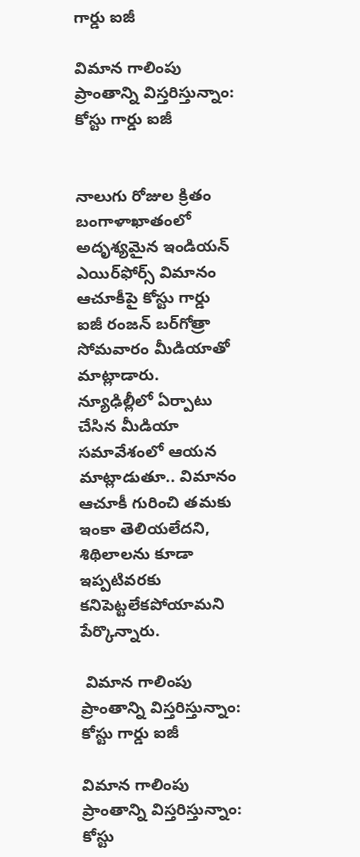గార్డు ఐజీ

విమాన గాలింపు ప్రాంతాన్ని విస్తరిస్తున్నాం: కోస్టు గార్డు ఐజీ


నాలుగు రోజుల క్రితం బంగాళాఖాతంలో అదృశ్య‌మైన ఇండియన్ ఎయిర్‌ఫోర్స్ విమానం ఆచూకీపై కోస్టు గార్డు ఐజీ రంజ‌న్ బ‌ర్‌గోత్రా సోమవారం మీడియాతో మాట్లాడారు. న్యూఢిల్లీలో ఏర్పాటు చేసిన మీడియా స‌మావేశంలో ఆయ‌న మాట్లాడుతూ.. విమానం ఆచూకీ గురించి త‌మ‌కు ఇంకా తెలియ‌లేద‌ని, శిథిలాల‌ను కూడా ఇప్పటివరకు క‌నిపెట్ట‌లేక‌పోయామ‌ని పేర్కొన్నారు.

 విమాన గాలింపు ప్రాంతాన్ని విస్తరిస్తున్నాం: కోస్టు గార్డు ఐజీ

విమాన గాలింపు ప్రాంతాన్ని విస్తరిస్తున్నాం: కోస్టు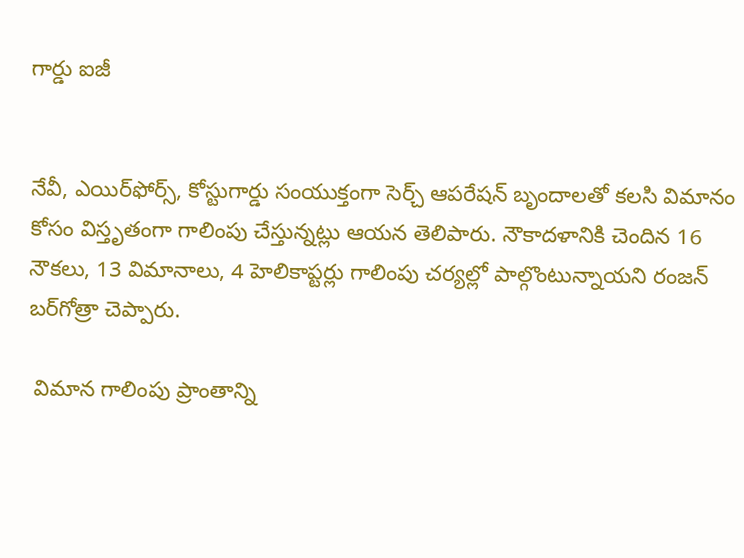గార్డు ఐజీ


నేవీ, ఎయిర్‌ఫోర్స్‌, కోస్టుగార్డు సంయుక్తంగా సెర్చ్ ఆప‌రేష‌న్ బృందాల‌తో కలసి విమానం కోసం విస్తృతంగా గాలింపు చేస్తున్న‌ట్లు ఆయన తెలిపారు. నౌకాద‌ళానికి చెందిన 16 నౌకలు, 13 విమానాలు, 4 హెలికాప్టర్లు గాలింపు చ‌ర్య‌ల్లో పాల్గొంటున్నాయ‌ని రంజ‌న్ బ‌ర్‌గోత్రా చెప్పారు.

 విమాన గాలింపు ప్రాంతాన్ని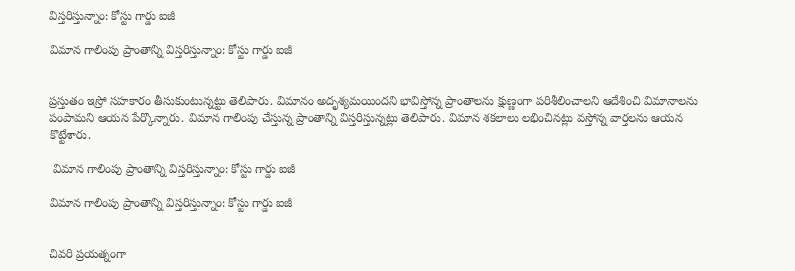విస్తరిస్తున్నాం: కోస్టు గార్డు ఐజీ

విమాన గాలింపు ప్రాంతాన్ని విస్తరిస్తున్నాం: కోస్టు గార్డు ఐజీ


ప్రస్తుతం ఇస్రో సహకారం తీసుకుంటున్నట్టు తెలిపారు. విమానం అదృశ్య‌మయింద‌ని భావిస్తోన్న ప్రాంతాల‌ను క్షుణ్ణంగా ప‌రిశీలించాల‌ని ఆదేశించి విమానాల‌ను పంపామ‌ని ఆయ‌న పేర్కొన్నారు. విమాన గాలింపు చేస్తున్న ప్రాంతాన్ని విస్తరిస్తున్నట్లు తెలిపారు. విమాన శకలాలు లభించినట్లు వస్తోన్న వార్తలను ఆయన కొట్టేశారు.

 విమాన గాలింపు ప్రాంతాన్ని విస్తరిస్తున్నాం: కోస్టు గార్డు ఐజీ

విమాన గాలింపు ప్రాంతాన్ని విస్తరిస్తున్నాం: కోస్టు గార్డు ఐజీ


చివరి ప్రయత్నంగా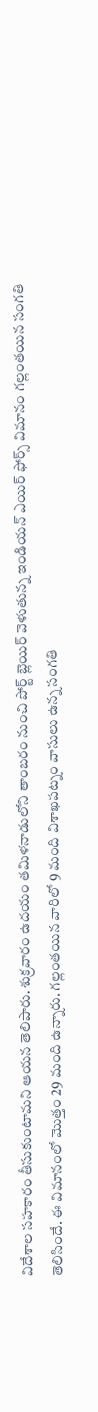విదేశాల సహకారం తీసుకుంటామని ఆయన తెలిపారు. శుక్రవారం ఉదయం తమిళనాడులోని తాంబరం నుంచి పోర్ట్ బ్లెయిర్ వెళుతున్న ఇండియన్ ఎయిర్ ఫోర్స్ విమానం గల్లంతయిన సంగతి తెలిసిందే. ఈ విమానంలో మొత్తం 29 మంది ఉన్నారు. గల్లంతయిన వారిలో 9 మంది విశాఖపట్నం వాసులు ఉన్న సంగతి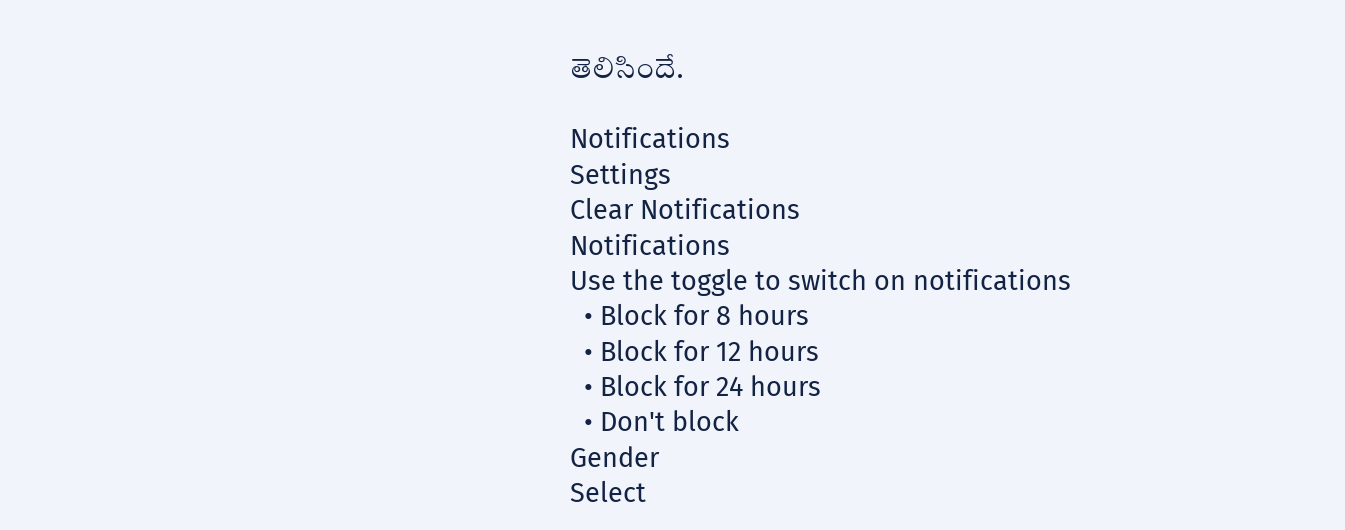తెలిసిందే.

Notifications
Settings
Clear Notifications
Notifications
Use the toggle to switch on notifications
  • Block for 8 hours
  • Block for 12 hours
  • Block for 24 hours
  • Don't block
Gender
Select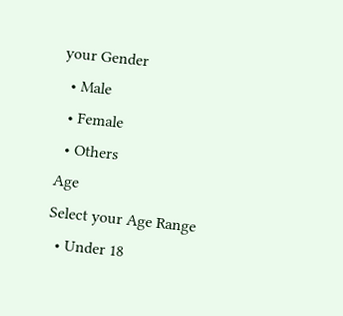your Gender
  • Male
  • Female
  • Others
Age
Select your Age Range
  • Under 18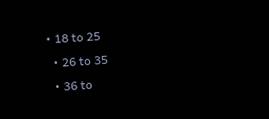• 18 to 25
  • 26 to 35
  • 36 to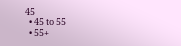45
  • 45 to 55
  • 55+